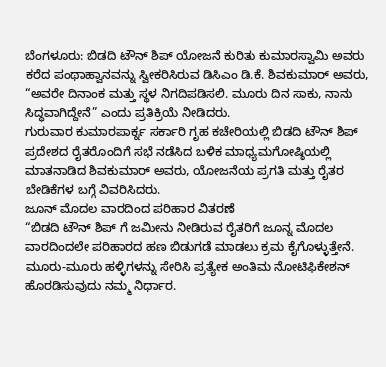ಬೆಂಗಳೂರು: ಬಿಡದಿ ಟೌನ್ ಶಿಪ್ ಯೋಜನೆ ಕುರಿತು ಕುಮಾರಸ್ವಾಮಿ ಅವರು ಕರೆದ ಪಂಥಾಹ್ವಾನವನ್ನು ಸ್ವೀಕರಿಸಿರುವ ಡಿಸಿಎಂ ಡಿ.ಕೆ. ಶಿವಕುಮಾರ್ ಅವರು, “ಅವರೇ ದಿನಾಂಕ ಮತ್ತು ಸ್ಥಳ ನಿಗದಿಪಡಿಸಲಿ. ಮೂರು ದಿನ ಸಾಕು, ನಾನು ಸಿದ್ಧವಾಗಿದ್ದೇನೆ” ಎಂದು ಪ್ರತಿಕ್ರಿಯೆ ನೀಡಿದರು.
ಗುರುವಾರ ಕುಮಾರಪಾರ್ಕ್ನ ಸರ್ಕಾರಿ ಗೃಹ ಕಚೇರಿಯಲ್ಲಿ ಬಿಡದಿ ಟೌನ್ ಶಿಪ್ ಪ್ರದೇಶದ ರೈತರೊಂದಿಗೆ ಸಭೆ ನಡೆಸಿದ ಬಳಿಕ ಮಾಧ್ಯಮಗೋಷ್ಠಿಯಲ್ಲಿ ಮಾತನಾಡಿದ ಶಿವಕುಮಾರ್ ಅವರು, ಯೋಜನೆಯ ಪ್ರಗತಿ ಮತ್ತು ರೈತರ ಬೇಡಿಕೆಗಳ ಬಗ್ಗೆ ವಿವರಿಸಿದರು.
ಜೂನ್ ಮೊದಲ ವಾರದಿಂದ ಪರಿಹಾರ ವಿತರಣೆ
“ಬಿಡದಿ ಟೌನ್ ಶಿಪ್ ಗೆ ಜಮೀನು ನೀಡಿರುವ ರೈತರಿಗೆ ಜೂನ್ನ ಮೊದಲ ವಾರದಿಂದಲೇ ಪರಿಹಾರದ ಹಣ ಬಿಡುಗಡೆ ಮಾಡಲು ಕ್ರಮ ಕೈಗೊಳ್ಳುತ್ತೇನೆ. ಮೂರು-ಮೂರು ಹಳ್ಳಿಗಳನ್ನು ಸೇರಿಸಿ ಪ್ರತ್ಯೇಕ ಅಂತಿಮ ನೋಟಿಫಿಕೇಶನ್ ಹೊರಡಿಸುವುದು ನಮ್ಮ ನಿರ್ಧಾರ.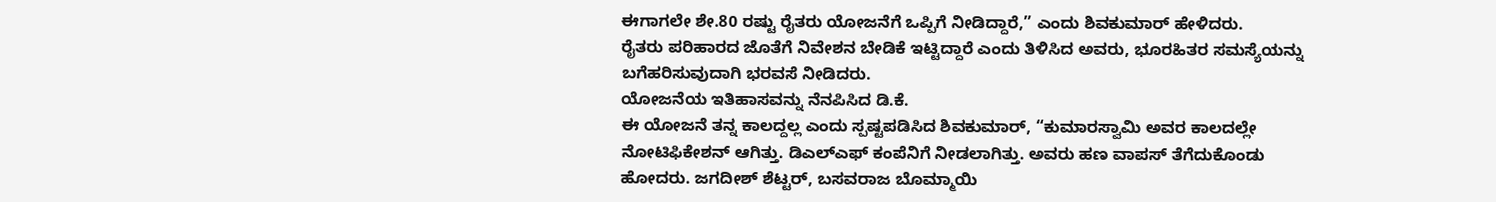ಈಗಾಗಲೇ ಶೇ.80 ರಷ್ಟು ರೈತರು ಯೋಜನೆಗೆ ಒಪ್ಪಿಗೆ ನೀಡಿದ್ದಾರೆ,” ಎಂದು ಶಿವಕುಮಾರ್ ಹೇಳಿದರು.
ರೈತರು ಪರಿಹಾರದ ಜೊತೆಗೆ ನಿವೇಶನ ಬೇಡಿಕೆ ಇಟ್ಟಿದ್ದಾರೆ ಎಂದು ತಿಳಿಸಿದ ಅವರು, ಭೂರಹಿತರ ಸಮಸ್ಯೆಯನ್ನು ಬಗೆಹರಿಸುವುದಾಗಿ ಭರವಸೆ ನೀಡಿದರು.
ಯೋಜನೆಯ ಇತಿಹಾಸವನ್ನು ನೆನಪಿಸಿದ ಡಿ.ಕೆ.
ಈ ಯೋಜನೆ ತನ್ನ ಕಾಲದ್ದಲ್ಲ ಎಂದು ಸ್ಪಷ್ಟಪಡಿಸಿದ ಶಿವಕುಮಾರ್, “ಕುಮಾರಸ್ವಾಮಿ ಅವರ ಕಾಲದಲ್ಲೇ ನೋಟಿಫಿಕೇಶನ್ ಆಗಿತ್ತು. ಡಿಎಲ್ಎಫ್ ಕಂಪೆನಿಗೆ ನೀಡಲಾಗಿತ್ತು. ಅವರು ಹಣ ವಾಪಸ್ ತೆಗೆದುಕೊಂಡು ಹೋದರು. ಜಗದೀಶ್ ಶೆಟ್ಟರ್, ಬಸವರಾಜ ಬೊಮ್ಮಾಯಿ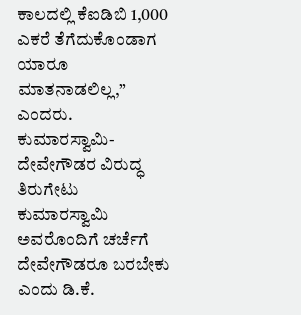ಕಾಲದಲ್ಲಿ ಕೆಐಡಿಬಿ 1,000 ಎಕರೆ ತೆಗೆದುಕೊಂಡಾಗ ಯಾರೂ ಮಾತನಾಡಲಿಲ್ಲ,” ಎಂದರು.
ಕುಮಾರಸ್ವಾಮಿ-ದೇವೇಗೌಡರ ವಿರುದ್ಧ ತಿರುಗೇಟು
ಕುಮಾರಸ್ವಾಮಿ ಅವರೊಂದಿಗೆ ಚರ್ಚೆಗೆ ದೇವೇಗೌಡರೂ ಬರಬೇಕು ಎಂದು ಡಿ.ಕೆ.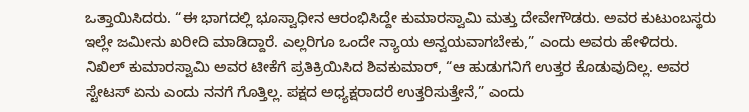ಒತ್ತಾಯಿಸಿದರು. “ಈ ಭಾಗದಲ್ಲಿ ಭೂಸ್ವಾಧೀನ ಆರಂಭಿಸಿದ್ದೇ ಕುಮಾರಸ್ವಾಮಿ ಮತ್ತು ದೇವೇಗೌಡರು. ಅವರ ಕುಟುಂಬಸ್ಥರು ಇಲ್ಲೇ ಜಮೀನು ಖರೀದಿ ಮಾಡಿದ್ದಾರೆ. ಎಲ್ಲರಿಗೂ ಒಂದೇ ನ್ಯಾಯ ಅನ್ವಯವಾಗಬೇಕು,” ಎಂದು ಅವರು ಹೇಳಿದರು.
ನಿಖಿಲ್ ಕುಮಾರಸ್ವಾಮಿ ಅವರ ಟೀಕೆಗೆ ಪ್ರತಿಕ್ರಿಯಿಸಿದ ಶಿವಕುಮಾರ್, “ಆ ಹುಡುಗನಿಗೆ ಉತ್ತರ ಕೊಡುವುದಿಲ್ಲ. ಅವರ ಸ್ಟೇಟಸ್ ಏನು ಎಂದು ನನಗೆ ಗೊತ್ತಿಲ್ಲ. ಪಕ್ಷದ ಅಧ್ಯಕ್ಷರಾದರೆ ಉತ್ತರಿಸುತ್ತೇನೆ,” ಎಂದು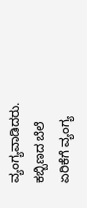ವ್ಯಂಗ್ಯವಾಡಿದರು.
ಕಬ್ಬಿಣದ ಬೆಲೆ ಏರಿಕೆಗೆ ವ್ಯಂಗ್ಯ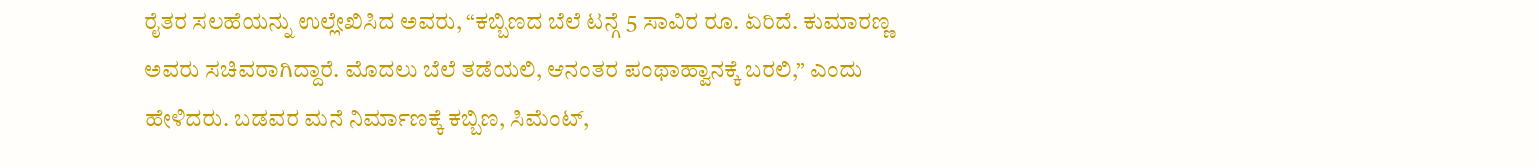ರೈತರ ಸಲಹೆಯನ್ನು ಉಲ್ಲೇಖಿಸಿದ ಅವರು, “ಕಬ್ಬಿಣದ ಬೆಲೆ ಟನ್ಗೆ 5 ಸಾವಿರ ರೂ. ಏರಿದೆ. ಕುಮಾರಣ್ಣ ಅವರು ಸಚಿವರಾಗಿದ್ದಾರೆ. ಮೊದಲು ಬೆಲೆ ತಡೆಯಲಿ, ಆನಂತರ ಪಂಥಾಹ್ವಾನಕ್ಕೆ ಬರಲಿ,” ಎಂದು ಹೇಳಿದರು. ಬಡವರ ಮನೆ ನಿರ್ಮಾಣಕ್ಕೆ ಕಬ್ಬಿಣ, ಸಿಮೆಂಟ್,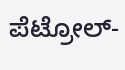ಪೆಟ್ರೋಲ್-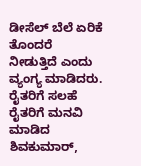ಡೀಸೆಲ್ ಬೆಲೆ ಏರಿಕೆ ತೊಂದರೆ ನೀಡುತ್ತಿದೆ ಎಂದು ವ್ಯಂಗ್ಯ ಮಾಡಿದರು.
ರೈತರಿಗೆ ಸಲಹೆ
ರೈತರಿಗೆ ಮನವಿ ಮಾಡಿದ ಶಿವಕುಮಾರ್,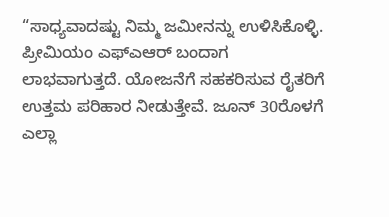“ಸಾಧ್ಯವಾದಷ್ಟು ನಿಮ್ಮ ಜಮೀನನ್ನು ಉಳಿಸಿಕೊಳ್ಳಿ. ಪ್ರೀಮಿಯಂ ಎಫ್ಎಆರ್ ಬಂದಾಗ ಲಾಭವಾಗುತ್ತದೆ. ಯೋಜನೆಗೆ ಸಹಕರಿಸುವ ರೈತರಿಗೆ ಉತ್ತಮ ಪರಿಹಾರ ನೀಡುತ್ತೇವೆ. ಜೂನ್ 30ರೊಳಗೆ ಎಲ್ಲಾ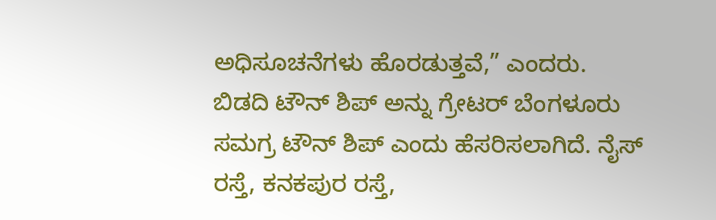ಅಧಿಸೂಚನೆಗಳು ಹೊರಡುತ್ತವೆ,” ಎಂದರು.
ಬಿಡದಿ ಟೌನ್ ಶಿಪ್ ಅನ್ನು ಗ್ರೇಟರ್ ಬೆಂಗಳೂರು ಸಮಗ್ರ ಟೌನ್ ಶಿಪ್ ಎಂದು ಹೆಸರಿಸಲಾಗಿದೆ. ನೈಸ್ ರಸ್ತೆ, ಕನಕಪುರ ರಸ್ತೆ,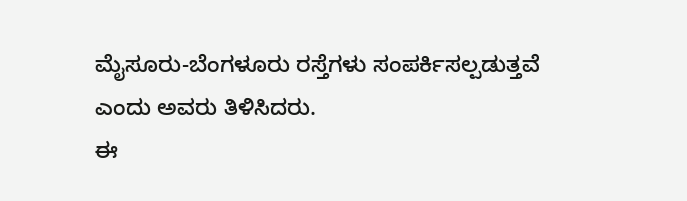ಮೈಸೂರು-ಬೆಂಗಳೂರು ರಸ್ತೆಗಳು ಸಂಪರ್ಕಿಸಲ್ಪಡುತ್ತವೆ ಎಂದು ಅವರು ತಿಳಿಸಿದರು.
ಈ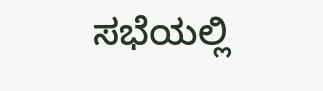ಸಭೆಯಲ್ಲಿ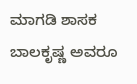ಮಾಗಡಿ ಶಾಸಕ ಬಾಲಕೃಷ್ಣ ಅವರೂ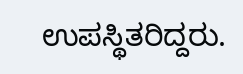ಉಪಸ್ಥಿತರಿದ್ದರು.